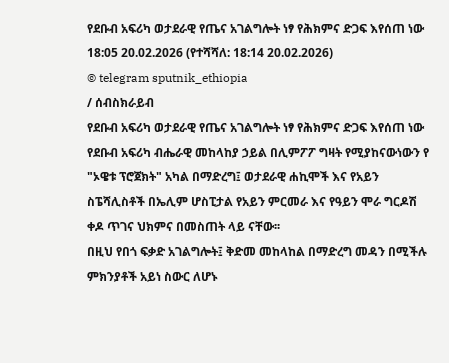የደቡብ አፍሪካ ወታደራዊ የጤና አገልግሎት ነፃ የሕክምና ድጋፍ እየሰጠ ነው
18:05 20.02.2026 (የተሻሻለ: 18:14 20.02.2026)
© telegram sputnik_ethiopia
/ ሰብስክራይብ
የደቡብ አፍሪካ ወታደራዊ የጤና አገልግሎት ነፃ የሕክምና ድጋፍ እየሰጠ ነው
የደቡብ አፍሪካ ብሔራዊ መከላከያ ኃይል በሊምፖፖ ግዛት የሚያከናውነውን የ "ኦዌቱ ፕሮጀክት" አካል በማድረግ፤ ወታደራዊ ሐኪሞች እና የአይን ስፔሻሊስቶች በኤሊም ሆስፒታል የአይን ምርመራ እና የዓይን ሞራ ግርዶሽ ቀዶ ጥገና ህክምና በመስጠት ላይ ናቸው፡፡
በዚህ የበጎ ፍቃድ አገልግሎት፤ ቅድመ መከላከል በማድረግ መዳን በሚችሉ ምክንያቶች አይነ ስውር ለሆኑ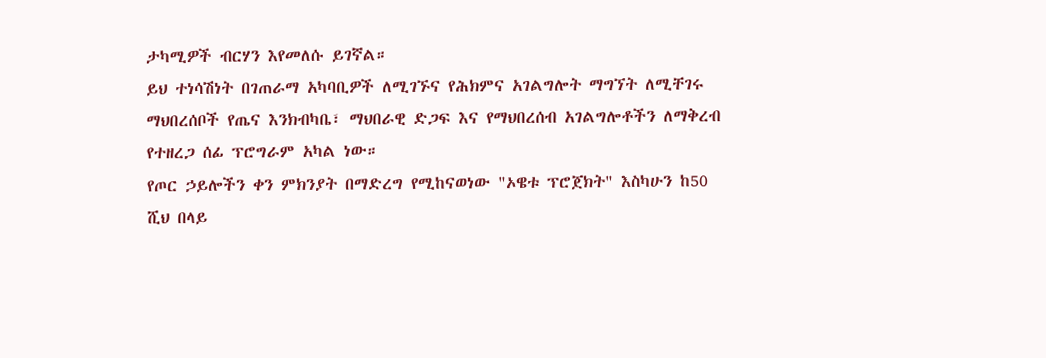ታካሚዎች ብርሃን እየመለሱ ይገኛል።
ይህ ተነሳሽነት በገጠራማ አካባቢዎች ለሚገኙና የሕክምና አገልግሎት ማግኘት ለሚቸገሩ ማህበረሰቦች የጤና እንክብካቤ፣ ማህበራዊ ድጋፍ እና የማህበረሰብ አገልግሎቶችን ለማቅረብ የተዘረጋ ሰፊ ፕሮግራም አካል ነው።
የጦር ኃይሎችን ቀን ምክንያት በማድረግ የሚከናወነው "ኦዌቱ ፕሮጀክት" እስካሁን ከ50 ሺህ በላይ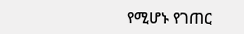የሚሆኑ የገጠር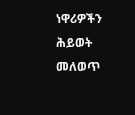ነዋሪዎችን ሕይወት መለወጥ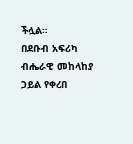ችሏል።
በደቡብ አፍሪካ ብሔራዊ መከላከያ ኃይል የቀረበ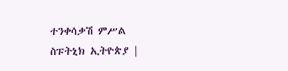ተንቀሳቃሽ ምሥል
ስፑትኒክ ኢትዮጵያ |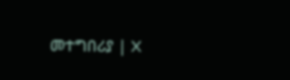መተግበሪያ | X